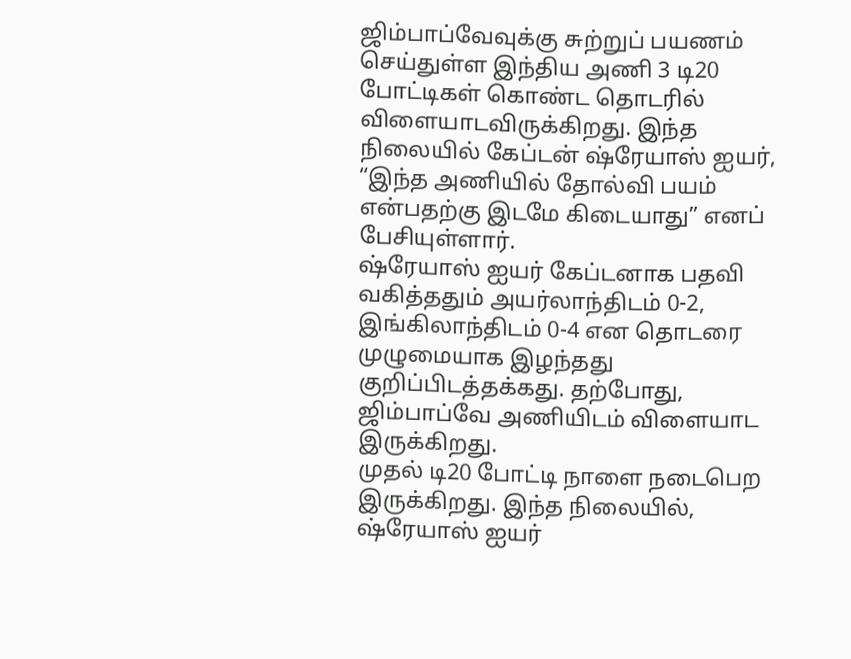ஜிம்பாப்வேவுக்கு சுற்றுப் பயணம் செய்துள்ள இந்திய அணி 3 டி20 போட்டிகள் கொண்ட தொடரில் விளையாடவிருக்கிறது. இந்த நிலையில் கேப்டன் ஷ்ரேயாஸ் ஐயர், “இந்த அணியில் தோல்வி பயம் என்பதற்கு இடமே கிடையாது” எனப் பேசியுள்ளார்.
ஷ்ரேயாஸ் ஐயர் கேப்டனாக பதவி வகித்ததும் அயர்லாந்திடம் 0-2, இங்கிலாந்திடம் 0-4 என தொடரை முழுமையாக இழந்தது குறிப்பிடத்தக்கது. தற்போது, ஜிம்பாப்வே அணியிடம் விளையாட இருக்கிறது.
முதல் டி20 போட்டி நாளை நடைபெற இருக்கிறது. இந்த நிலையில், ஷ்ரேயாஸ் ஐயர்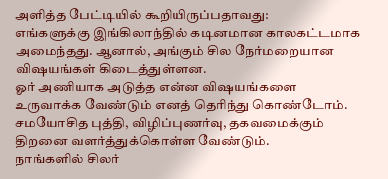அளித்த பேட்டியில் கூறியிருப்பதாவது:
எங்களுக்கு இங்கிலாந்தில் கடினமான காலகட்டமாக அமைந்தது. ஆனால், அங்கும் சில நேர்மறையான விஷயங்கள் கிடைத்துள்ளன.
ஓர் அணியாக அடுத்த என்ன விஷயங்களை உருவாக்க வேண்டும் எனத் தெரிந்து கொண்டோம். சமயோசித புத்தி, விழிப்புணர்வு, தகவமைக்கும் திறனை வளர்த்துக்கொள்ள வேண்டும்.
நாங்களில் சிலர்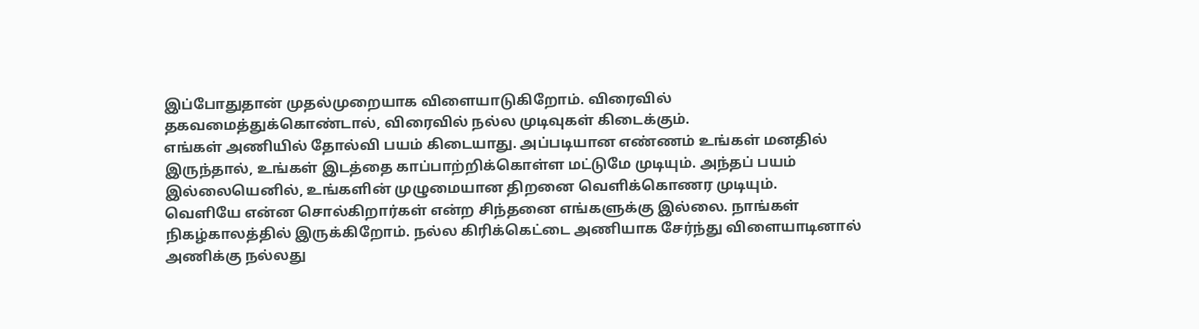இப்போதுதான் முதல்முறையாக விளையாடுகிறோம். விரைவில் தகவமைத்துக்கொண்டால், விரைவில் நல்ல முடிவுகள் கிடைக்கும்.
எங்கள் அணியில் தோல்வி பயம் கிடையாது. அப்படியான எண்ணம் உங்கள் மனதில் இருந்தால், உங்கள் இடத்தை காப்பாற்றிக்கொள்ள மட்டுமே முடியும். அந்தப் பயம் இல்லையெனில், உங்களின் முழுமையான திறனை வெளிக்கொணர முடியும்.
வெளியே என்ன சொல்கிறார்கள் என்ற சிந்தனை எங்களுக்கு இல்லை. நாங்கள் நிகழ்காலத்தில் இருக்கிறோம். நல்ல கிரிக்கெட்டை அணியாக சேர்ந்து விளையாடினால் அணிக்கு நல்லது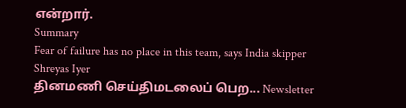என்றார்.
Summary
Fear of failure has no place in this team, says India skipper Shreyas Iyer
தினமணி செய்திமடலைப் பெற... Newsletter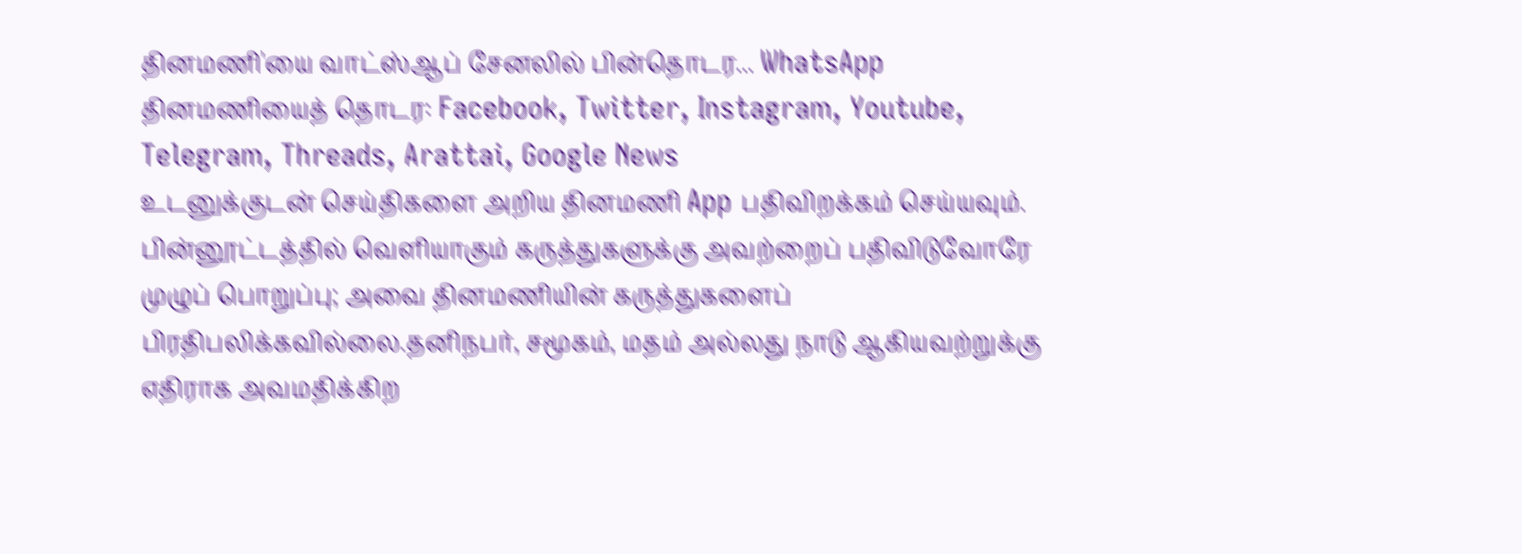தினமணி'யை வாட்ஸ்ஆப் சேனலில் பின்தொடர... WhatsApp
தினமணியைத் தொடர: Facebook, Twitter, Instagram, Youtube, Telegram, Threads, Arattai, Google News
உடனுக்குடன் செய்திகளை அறிய தினமணி App பதிவிறக்கம் செய்யவும்.
பின்னூட்டத்தில் வெளியாகும் கருத்துகளுக்கு அவற்றைப் பதிவிடுவோரே முழுப் பொறுப்பு; அவை தினமணியின் கருத்துகளைப் பிரதிபலிக்கவில்லை.தனிநபர், சமூகம், மதம் அல்லது நாடு ஆகியவற்றுக்கு எதிராக அவமதிக்கிற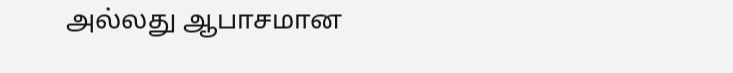அல்லது ஆபாசமான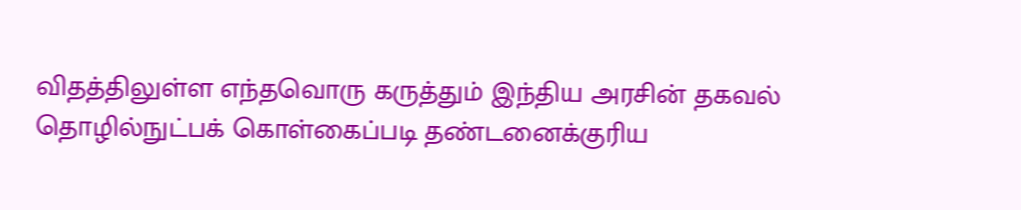விதத்திலுள்ள எந்தவொரு கருத்தும் இந்திய அரசின் தகவல் தொழில்நுட்பக் கொள்கைப்படி தண்டனைக்குரிய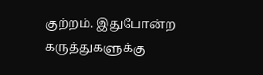குற்றம். இதுபோன்ற கருத்துகளுக்கு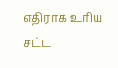எதிராக உரிய சட்ட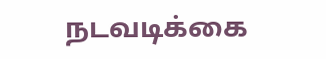நடவடிக்கை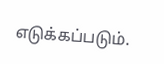எடுக்கப்படும்.